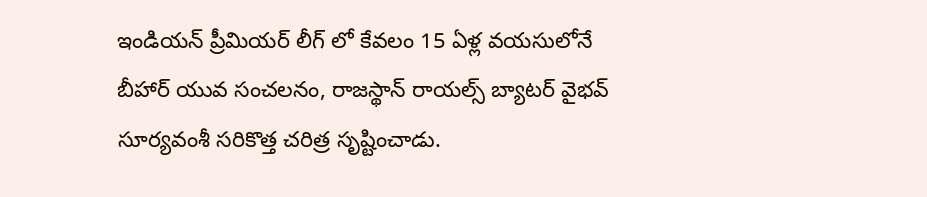ఇండియన్ ప్రీమియర్ లీగ్ లో కేవలం 15 ఏళ్ల వయసులోనే బీహార్ యువ సంచలనం, రాజస్థాన్ రాయల్స్ బ్యాటర్ వైభవ్ సూర్యవంశీ సరికొత్త చరిత్ర సృష్టించాడు.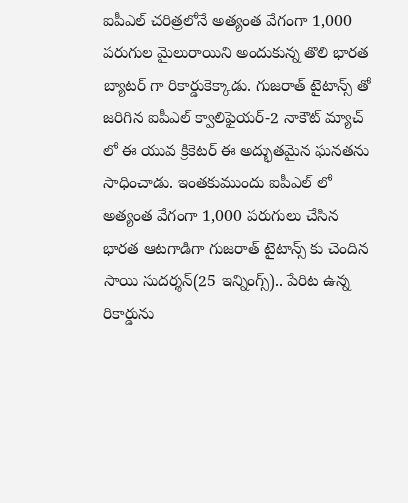ఐపీఎల్ చరిత్రలోనే అత్యంత వేగంగా 1,000 పరుగుల మైలురాయిని అందుకున్న తొలి భారత బ్యాటర్ గా రికార్డుకెక్కాడు. గుజరాత్ టైటాన్స్ తో జరిగిన ఐపీఎల్ క్వాలిఫైయర్-2 నాకౌట్ మ్యాచ్ లో ఈ యువ క్రికెటర్ ఈ అద్భుతమైన ఘనతను సాధించాడు. ఇంతకుముందు ఐపీఎల్ లో అత్యంత వేగంగా 1,000 పరుగులు చేసిన భారత ఆటగాడిగా గుజరాత్ టైటాన్స్ కు చెందిన సాయి సుదర్శన్(25 ఇన్నింగ్స్).. పేరిట ఉన్న రికార్డును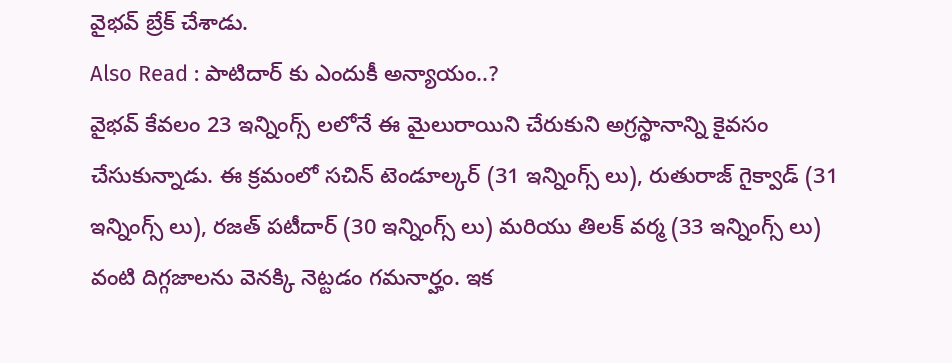వైభవ్ బ్రేక్ చేశాడు.
Also Read : పాటిదార్ కు ఎందుకీ అన్యాయం..?
వైభవ్ కేవలం 23 ఇన్నింగ్స్ లలోనే ఈ మైలురాయిని చేరుకుని అగ్రస్థానాన్ని కైవసం చేసుకున్నాడు. ఈ క్రమంలో సచిన్ టెండూల్కర్ (31 ఇన్నింగ్స్ లు), రుతురాజ్ గైక్వాడ్ (31 ఇన్నింగ్స్ లు), రజత్ పటీదార్ (30 ఇన్నింగ్స్ లు) మరియు తిలక్ వర్మ (33 ఇన్నింగ్స్ లు) వంటి దిగ్గజాలను వెనక్కి నెట్టడం గమనార్హం. ఇక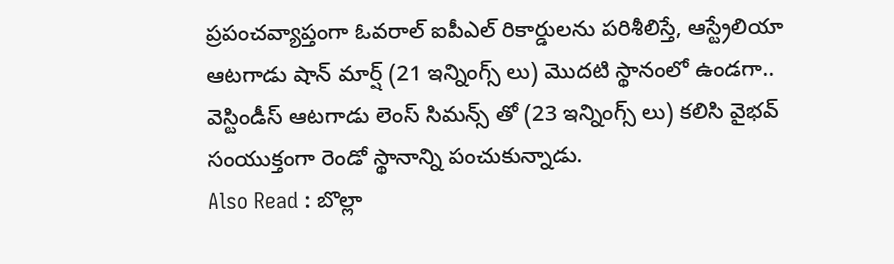ప్రపంచవ్యాప్తంగా ఓవరాల్ ఐపీఎల్ రికార్డులను పరిశీలిస్తే, ఆస్ట్రేలియా ఆటగాడు షాన్ మార్ష్ (21 ఇన్నింగ్స్ లు) మొదటి స్థానంలో ఉండగా.. వెస్టిండీస్ ఆటగాడు లెంస్ సిమన్స్ తో (23 ఇన్నింగ్స్ లు) కలిసి వైభవ్ సంయుక్తంగా రెండో స్థానాన్ని పంచుకున్నాడు.
Also Read : బొల్లా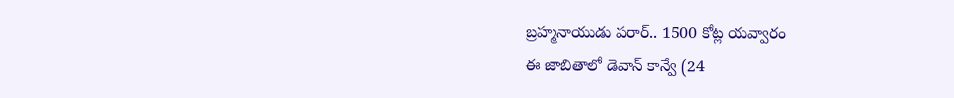బ్రహ్మనాయుడు పరార్.. 1500 కోట్ల యవ్వారం
ఈ జాబితాలో డెవాన్ కాన్వే (24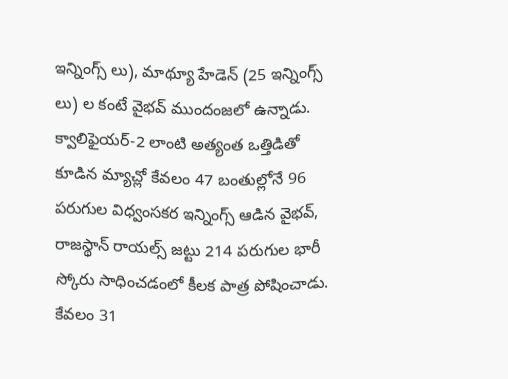ఇన్నింగ్స్ లు), మాథ్యూ హేడెన్ (25 ఇన్నింగ్స్ లు) ల కంటే వైభవ్ ముందంజలో ఉన్నాడు. క్వాలిఫైయర్-2 లాంటి అత్యంత ఒత్తిడితో కూడిన మ్యాచ్లో కేవలం 47 బంతుల్లోనే 96 పరుగుల విధ్వంసకర ఇన్నింగ్స్ ఆడిన వైభవ్, రాజస్థాన్ రాయల్స్ జట్టు 214 పరుగుల భారీ స్కోరు సాధించడంలో కీలక పాత్ర పోషించాడు. కేవలం 31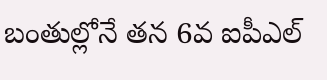బంతుల్లోనే తన 6వ ఐపీఎల్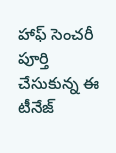హాఫ్ సెంచరీ పూర్తి చేసుకున్న ఈ టీనేజ్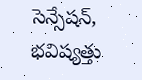సెన్సేషన్, భవిష్యత్తు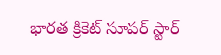భారత క్రికెట్ సూపర్ స్టార్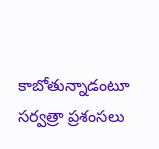కాబోతున్నాడంటూ సర్వత్రా ప్రశంసలు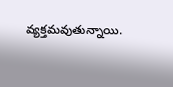వ్యక్తమవుతున్నాయి.